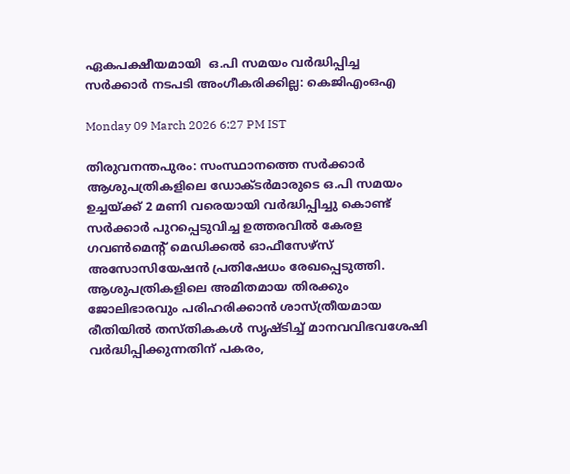ഏകപക്ഷീയമായി  ഒ.പി സമയം വര്‍ദ്ധിപ്പിച്ച സര്‍ക്കാര്‍ നടപടി അംഗീകരിക്കില്ല: കെജിഎംഒഎ

Monday 09 March 2026 6:27 PM IST

തിരുവനന്തപുരം: സംസ്ഥാനത്തെ സര്‍ക്കാര്‍ ആശുപത്രികളിലെ ഡോക്ടര്‍മാരുടെ ഒ.പി സമയം ഉച്ചയ്ക്ക് 2 മണി വരെയായി വര്‍ദ്ധിപ്പിച്ചു കൊണ്ട് സര്‍ക്കാര്‍ പുറപ്പെടുവിച്ച ഉത്തരവില്‍ കേരള ഗവണ്‍മെന്റ് മെഡിക്കല്‍ ഓഫീസേഴ്‌സ് അസോസിയേഷന്‍ പ്രതിഷേധം രേഖപ്പെടുത്തി. ആശുപത്രികളിലെ അമിതമായ തിരക്കും ജോലിഭാരവും പരിഹരിക്കാന്‍ ശാസ്ത്രീയമായ രീതിയില്‍ തസ്തികകള്‍ സൃഷ്ടിച്ച് മാനവവിഭവശേഷി വര്‍ദ്ധിപ്പിക്കുന്നതിന് പകരം,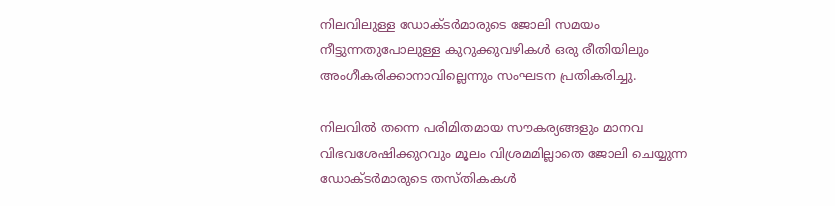നിലവിലുള്ള ഡോക്ടര്‍മാരുടെ ജോലി സമയം നീട്ടുന്നതുപോലുള്ള കുറുക്കുവഴികള്‍ ഒരു രീതിയിലും അംഗീകരിക്കാനാവില്ലെന്നും സംഘടന പ്രതികരിച്ചു.

നിലവില്‍ തന്നെ പരിമിതമായ സൗകര്യങ്ങളും മാനവ വിഭവശേഷിക്കുറവും മൂലം വിശ്രമമില്ലാതെ ജോലി ചെയ്യുന്ന ഡോക്ടര്‍മാരുടെ തസ്തികകള്‍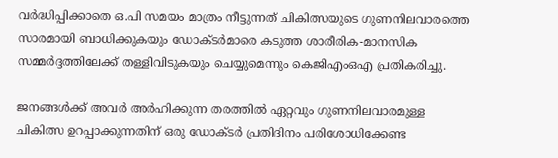വര്‍ദ്ധിപ്പിക്കാതെ ഒ.പി സമയം മാത്രം നീട്ടുന്നത് ചികിത്സയുടെ ഗുണനിലവാരത്തെ സാരമായി ബാധിക്കുകയും ഡോക്ടര്‍മാരെ കടുത്ത ശാരീരിക-മാനസിക സമ്മര്‍ദ്ദത്തിലേക്ക് തള്ളിവിടുകയും ചെയ്യുമെന്നും കെജിഎംഒഎ പ്രതികരിച്ചു.

ജനങ്ങള്‍ക്ക് അവര്‍ അര്‍ഹിക്കുന്ന തരത്തില്‍ ഏറ്റവും ഗുണനിലവാരമുള്ള ചികിത്സ ഉറപ്പാക്കുന്നതിന് ഒരു ഡോക്ടര്‍ പ്രതിദിനം പരിശോധിക്കേണ്ട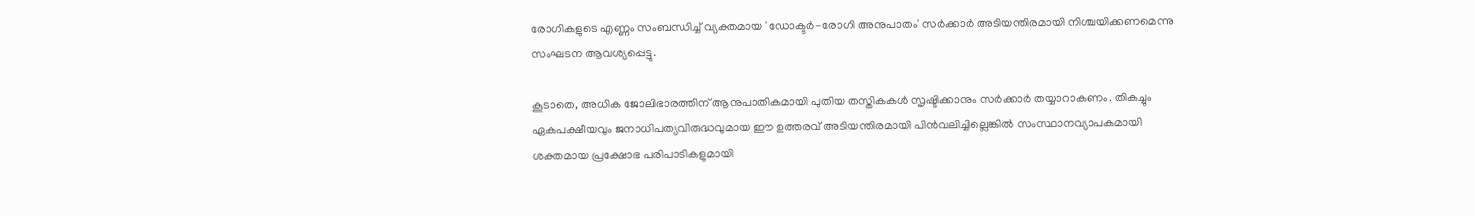രോഗികളുടെ എണ്ണം സംബന്ധിച്ച് വ്യക്തമായ 'ഡോക്ടര്‍-രോഗി അനുപാതം' സര്‍ക്കാര്‍ അടിയന്തിരമായി നിശ്ചയിക്കണമെന്നു സംഘടന ആവശ്യപ്പെട്ടു.

കൂടാതെ, അധിക ജോലിഭാരത്തിന് ആനുപാതികമായി പുതിയ തസ്തികകള്‍ സൃഷ്ടിക്കാനും സര്‍ക്കാര്‍ തയ്യാറാകണം. തികച്ചും ഏകപക്ഷീയവും ജനാധിപത്യവിരുദ്ധവുമായ ഈ ഉത്തരവ് അടിയന്തിരമായി പിന്‍വലിച്ചില്ലെങ്കില്‍ സംസ്ഥാനവ്യാപകമായി ശക്തമായ പ്രക്ഷോഭ പരിപാടികളുമായി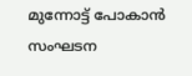മുന്നോട്ട് പോകാന്‍ സംഘടന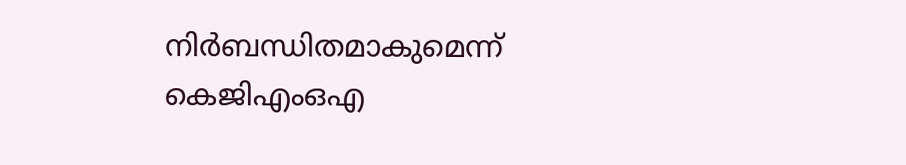നിര്‍ബന്ധിതമാകുമെന്ന് കെജിഎംഒഎ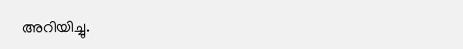അറിയിച്ചു.